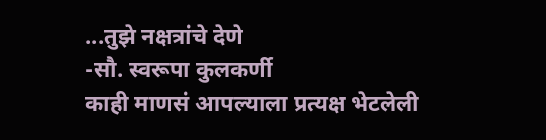...तुझे नक्षत्रांचे देणे
-सौ. स्वरूपा कुलकर्णी
काही माणसं आपल्याला प्रत्यक्ष भेटलेली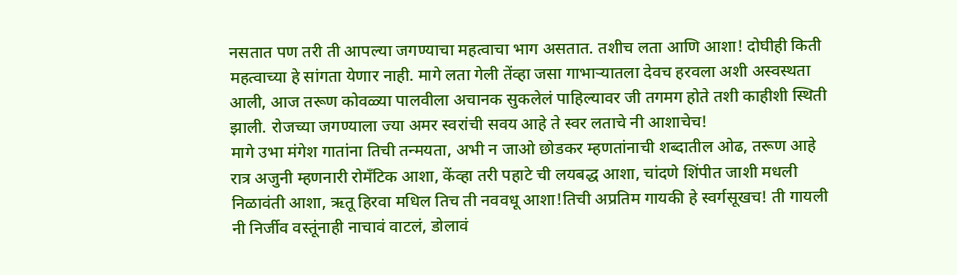नसतात पण तरी ती आपल्या जगण्याचा महत्वाचा भाग असतात. तशीच लता आणि आशा! दोघीही किती महत्वाच्या हे सांगता येणार नाही. मागे लता गेली तेंव्हा जसा गाभाऱ्यातला देवच हरवला अशी अस्वस्थता आली, आज तरूण कोवळ्या पालवीला अचानक सुकलेलं पाहिल्यावर जी तगमग होते तशी काहीशी स्थिती झाली. रोजच्या जगण्याला ज्या अमर स्वरांची सवय आहे ते स्वर लताचे नी आशाचेच!
मागे उभा मंगेश गातांना तिची तन्मयता, अभी न जाओ छोडकर म्हणतांनाची शब्दातील ओढ, तरूण आहे रात्र अजुनी म्हणनारी रोमॅंटिक आशा, केंव्हा तरी पहाटे ची लयबद्ध आशा, चांदणे शिंपीत जाशी मधली निळावंती आशा, ऋतू हिरवा मधिल तिच ती नववधू आशा!तिची अप्रतिम गायकी हे स्वर्गसूखच! ती गायली नी निर्जीव वस्तूंनाही नाचावं वाटलं, डोलावं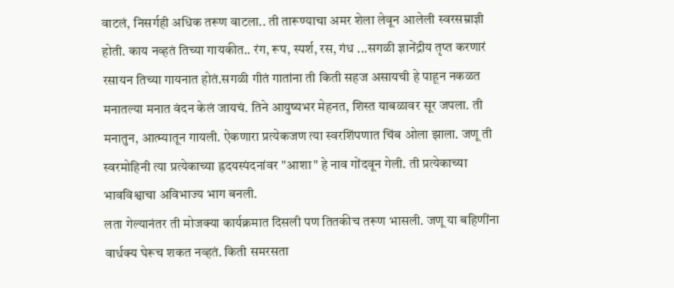वाटलं, निसर्गही अधिक तरूण वाटला.. ती तारूण्याचा अमर शेला लेवून आलेली स्वरसम्राज्ञी होती. काय नव्हतं तिच्या गायकीत.. रंग, रूप, स्पर्श, रस, गंध ...सगळी ज्ञानेंद्रीय तृप्त करणारं रसायन तिच्या गायनात होतं.सगळी गीतं गातांना ती किती सहज असायची हे पाहून नकळत मनातल्या मनात वंदन केलं जायचं. तिने आयुष्यभर मेहनत, शिस्त याबळावर सूर जपला. ती मनातुन, आत्म्यातून गायली. ऐकणारा प्रत्येकजण त्या स्वरशिंपणात चिंब ओला झाला. जणू ती स्वरमोहिनी त्या प्रत्येकाच्या ह्रदयस्पंदनांवर "आशा" हे नाव गोंदवून गेली. ती प्रत्येकाच्या भावविश्वाचा अविभाज्य भाग बनली.
लता गेल्यानंतर ती मोजक्या कार्यक्रमात दिसली पण तितकीच तरूण भासली. जणू या बहिणींना वार्धक्य घेरूच शकत नव्हतं. किती समरसता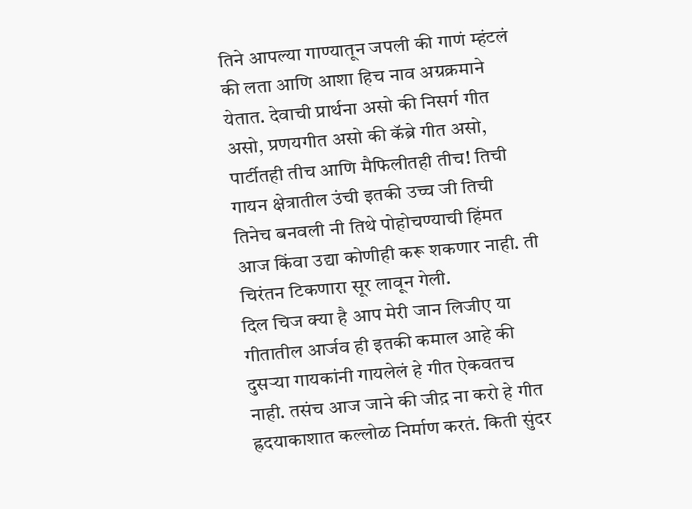तिने आपल्या गाण्यातून जपली की गाणं म्हंटलं की लता आणि आशा हिच नाव अग्रक्रमाने येतात. देवाची प्रार्थना असो की निसर्ग गीत असो, प्रणयगीत असो की कॅब्रे गीत असो, पार्टीतही तीच आणि मैफिलीतही तीच! तिची गायन क्षेत्रातील उंची इतकी उच्च जी तिची तिनेच बनवली नी तिथे पोहोचण्याची हिंमत आज किंवा उद्या कोणीही करू शकणार नाही. ती चिरंतन टिकणारा सूर लावून गेली.
दिल चिज क्या है आप मेरी जान लिजीए या गीतातील आर्जव ही इतकी कमाल आहे की दुसऱ्या गायकांनी गायलेलं हे गीत ऐकवतच नाही. तसंच आज जाने की जीद़ ना करो हे गीत ह्रदयाकाशात कल्लोळ निर्माण करतं. किती सुंदर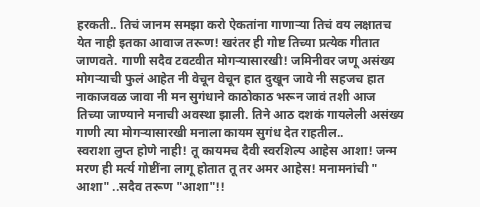हरकती.. तिचं जानम समझा करो ऐकतांना गाणाऱ्या तिचं वय लक्षातच येत नाही इतका आवाज तरूण! खरंतर ही गोष्ट तिच्या प्रत्येक गीतात जाणवते. गाणी सदैव टवटवीत मोगऱ्यासारखी! जमिनीवर जणू असंख्य मोगऱ्याची फुलं आहेत नी वेचून वेचून हात दुखून जावे नी सहजच हात नाकाजवळ जावा नी मन सुगंधाने काठोकाठ भरून जावं तशी आज तिच्या जाण्याने मनाची अवस्था झाली. तिने आठ दशकं गायलेली असंख्य गाणी त्या मोगऱ्यासारखी मनाला कायम सुगंध देत राहतील..
स्वराशा लुप्त होणे नाही! तू कायमच दैवी स्वरशिल्प आहेस आशा! जन्म मरण ही मर्त्य गोष्टींना लागू होतात तू तर अमर आहेस! मनामनांची " आशा" ..सदैव तरूण "आशा"!!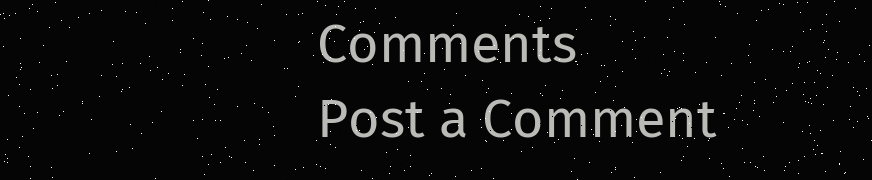Comments
Post a Comment